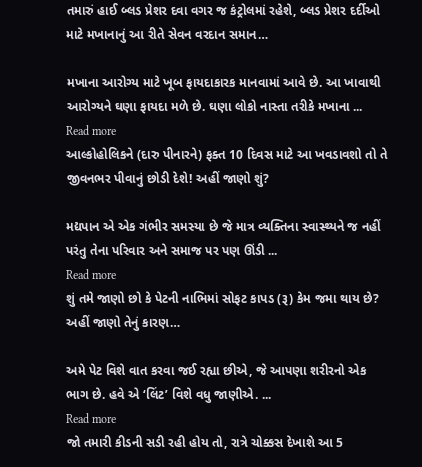તમારું હાઈ બ્લડ પ્રેશર દવા વગર જ કંટ્રોલમાં રહેશે, બ્લડ પ્રેશર દર્દીઓ માટે મખાનાનું આ રીતે સેવન વરદાન સમાન…

મખાના આરોગ્ય માટે ખૂબ ફાયદાકારક માનવામાં આવે છે. આ ખાવાથી આરોગ્યને ઘણા ફાયદા મળે છે. ઘણા લોકો નાસ્તા તરીકે મખાના ...
Read more
આલ્કોહોલિકને (દારુ પીનારને) ફક્ત 10 દિવસ માટે આ ખવડાવશો તો તે જીવનભર પીવાનું છોડી દેશે! અહીં જાણો શું?

મદ્યપાન એ એક ગંભીર સમસ્યા છે જે માત્ર વ્યક્તિના સ્વાસ્થ્યને જ નહીં પરંતુ તેના પરિવાર અને સમાજ પર પણ ઊંડી ...
Read more
શું તમે જાણો છો કે પેટની નાભિમાં સોફટ કાપડ (રૂ) કેમ જમા થાય છે? અહીં જાણો તેનું કારણ…

અમે પેટ વિશે વાત કરવા જઈ રહ્યા છીએ, જે આપણા શરીરનો એક ભાગ છે. હવે એ ‘લિંટ’ વિશે વધુ જાણીએ. ...
Read more
જો તમારી કીડની સડી રહી હોય તો, રાત્રે ચોક્કસ દેખાશે આ 5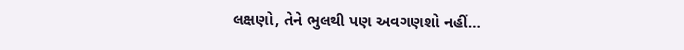લક્ષણો, તેને ભુલથી પણ અવગણશો નહીં…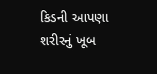કિડની આપણા શરીરનું ખૂબ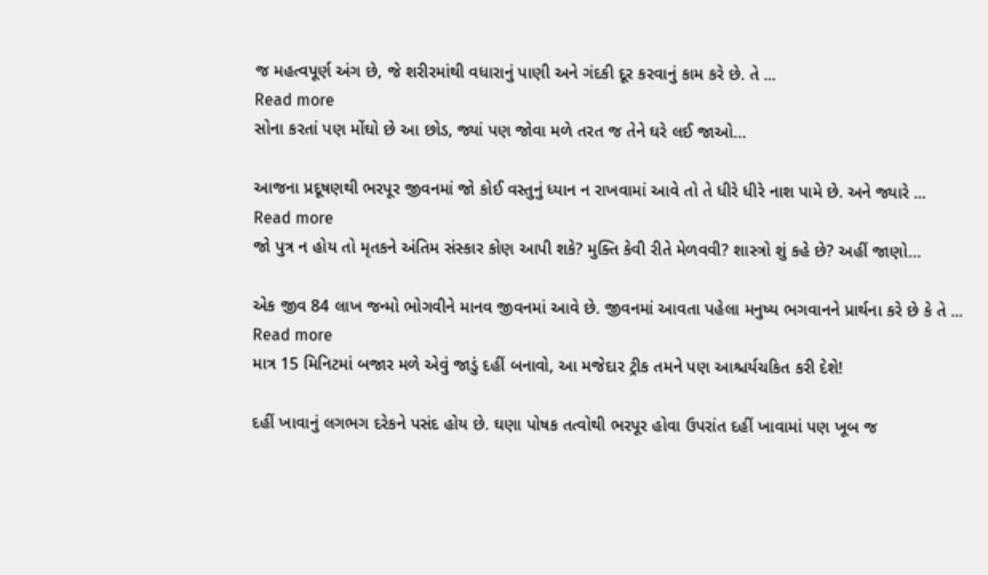જ મહત્વપૂર્ણ અંગ છે, જે શરીરમાંથી વધારાનું પાણી અને ગંદકી દૂર કરવાનું કામ કરે છે. તે ...
Read more
સોના કરતાં પણ મોંઘો છે આ છોડ, જ્યાં પણ જોવા મળે તરત જ તેને ઘરે લઈ જાઓ…

આજના પ્રદૂષણથી ભરપૂર જીવનમાં જો કોઈ વસ્તુનું ધ્યાન ન રાખવામાં આવે તો તે ધીરે ધીરે નાશ પામે છે. અને જ્યારે ...
Read more
જો પુત્ર ન હોય તો મૃતકને અંતિમ સંસ્કાર કોણ આપી શકે? મુક્તિ કેવી રીતે મેળવવી? શાસ્ત્રો શું કહે છે? અહીં જાણો…

એક જીવ 84 લાખ જન્મો ભોગવીને માનવ જીવનમાં આવે છે. જીવનમાં આવતા પહેલા મનુષ્ય ભગવાનને પ્રાર્થના કરે છે કે તે ...
Read more
માત્ર 15 મિનિટમાં બજાર મળે એવું જાડું દહીં બનાવો, આ મજેદાર ટ્રીક તમને પણ આશ્ચર્યચકિત કરી દેશે!

દહીં ખાવાનું લગભગ દરેકને પસંદ હોય છે. ઘણા પોષક તત્વોથી ભરપૂર હોવા ઉપરાંત દહીં ખાવામાં પણ ખૂબ જ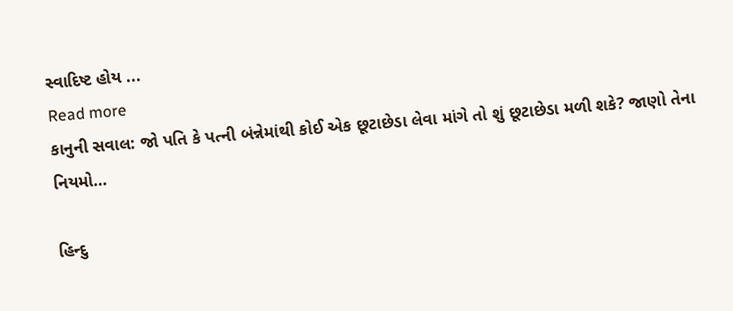સ્વાદિષ્ટ હોય ...
Read more
કાનુની સવાલ: જો પતિ કે પત્ની બંન્નેમાંથી કોઈ એક છૂટાછેડા લેવા માંગે તો શું છૂટાછેડા મળી શકે? જાણો તેના નિયમો…

હિન્દુ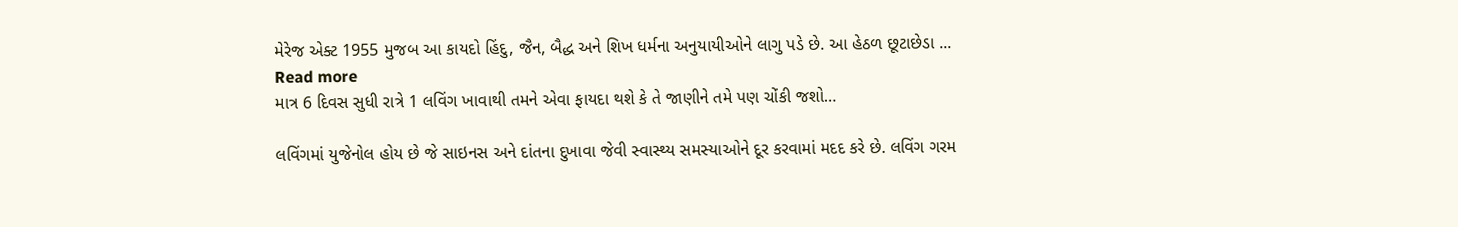મેરેજ એક્ટ 1955 મુજબ આ કાયદો હિંદુ, જૈન, બૈદ્ધ અને શિખ ધર્મના અનુયાયીઓને લાગુ પડે છે. આ હેઠળ છૂટાછેડા ...
Read more
માત્ર 6 દિવસ સુધી રાત્રે 1 લવિંગ ખાવાથી તમને એવા ફાયદા થશે કે તે જાણીને તમે પણ ચોંકી જશો…

લવિંગમાં યુજેનોલ હોય છે જે સાઇનસ અને દાંતના દુખાવા જેવી સ્વાસ્થ્ય સમસ્યાઓને દૂર કરવામાં મદદ કરે છે. લવિંગ ગરમ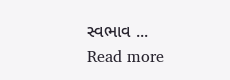સ્વભાવ ...
Read more